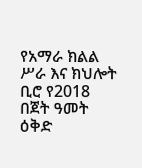የአማራ ክልል ሥራ እና ክህሎት ቢሮ የ2018 በጀት ዓመት ዕቅድ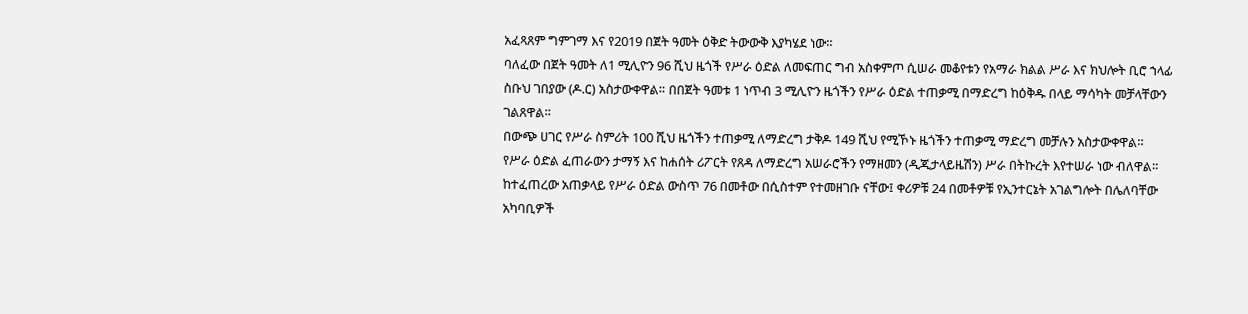አፈጻጸም ግምገማ እና የ2019 በጀት ዓመት ዕቅድ ትውውቅ እያካሄደ ነው።
ባለፈው በጀት ዓመት ለ1 ሚሊዮን 96 ሺህ ዜጎች የሥራ ዕድል ለመፍጠር ግብ አስቀምጦ ሲሠራ መቆየቱን የአማራ ክልል ሥራ እና ክህሎት ቢሮ ኀላፊ ስቡህ ገበያው (ዶ.ር) አስታውቀዋል። በበጀት ዓመቱ 1 ነጥብ 3 ሚሊዮን ዜጎችን የሥራ ዕድል ተጠቃሚ በማድረግ ከዕቅዱ በላይ ማሳካት መቻላቸውን ገልጸዋል።
በውጭ ሀገር የሥራ ስምሪት 100 ሺህ ዜጎችን ተጠቃሚ ለማድረግ ታቅዶ 149 ሺህ የሚኾኑ ዜጎችን ተጠቃሚ ማድረግ መቻሉን አስታውቀዋል።
የሥራ ዕድል ፈጠራውን ታማኝ እና ከሐሰት ሪፖርት የጸዳ ለማድረግ አሠራሮችን የማዘመን (ዲጂታላይዜሽን) ሥራ በትኩረት እየተሠራ ነው ብለዋል። ከተፈጠረው አጠቃላይ የሥራ ዕድል ውስጥ 76 በመቶው በሲስተም የተመዘገቡ ናቸው፤ ቀሪዎቹ 24 በመቶዎቹ የኢንተርኔት አገልግሎት በሌለባቸው አካባቢዎች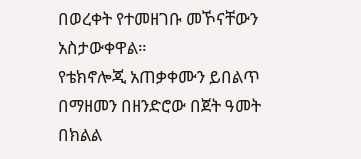በወረቀት የተመዘገቡ መኾናቸውን አስታውቀዋል።
የቴክኖሎጂ አጠቃቀሙን ይበልጥ በማዘመን በዘንድሮው በጀት ዓመት በክልል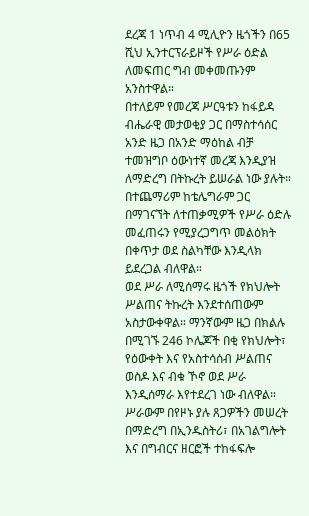ደረጃ 1 ነጥብ 4 ሚሊዮን ዜጎችን በ65 ሺህ ኢንተርፕራይዞች የሥራ ዕድል ለመፍጠር ግብ መቀመጡንም አንስተዋል።
በተለይም የመረጃ ሥርዓቱን ከፋይዳ ብሔራዊ መታወቂያ ጋር በማስተሳሰር አንድ ዜጋ በአንድ ማዕከል ብቻ ተመዝግቦ ዕውነተኛ መረጃ እንዲያዝ ለማድረግ በትኩረት ይሠራል ነው ያሉት።
በተጨማሪም ከቴሌግራም ጋር በማገናኘት ለተጠቃሚዎች የሥራ ዕድሉ መፈጠሩን የሚያረጋግጥ መልዕክት በቀጥታ ወደ ስልካቸው እንዲላክ ይደረጋል ብለዋል።
ወደ ሥራ ለሚሰማሩ ዜጎች የክህሎት ሥልጠና ትኩረት እንደተሰጠውም አስታውቀዋል። ማንኛውም ዜጋ በክልሉ በሚገኙ 246 ኮሌጆች በቂ የክህሎት፣ የዕውቀት እና የአስተሳሰብ ሥልጠና ወስዶ እና ብቁ ኾኖ ወደ ሥራ እንዲሰማራ እየተደረገ ነው ብለዋል።
ሥራውም በየዞኑ ያሉ ጸጋዎችን መሠረት በማድረግ በኢንዱስትሪ፣ በአገልግሎት እና በግብርና ዘርፎች ተከፋፍሎ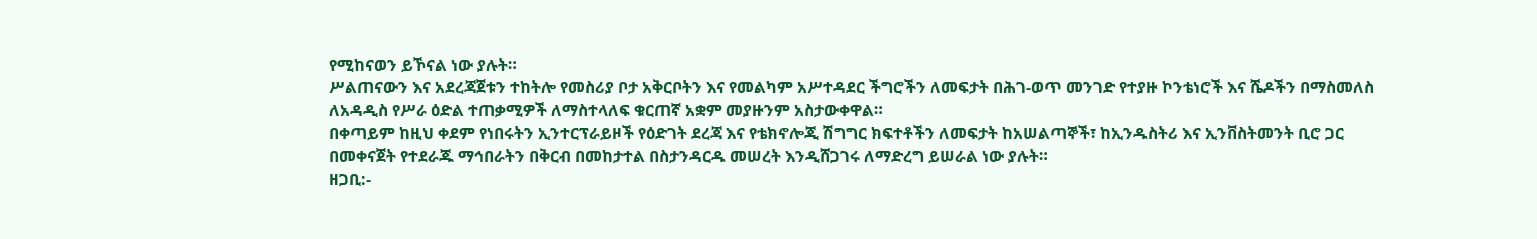የሚከናወን ይኾናል ነው ያሉት።
ሥልጠናውን እና አደረጃጀቱን ተከትሎ የመስሪያ ቦታ አቅርቦትን እና የመልካም አሥተዳደር ችግሮችን ለመፍታት በሕገ-ወጥ መንገድ የተያዙ ኮንቴነሮች እና ሼዶችን በማስመለስ ለአዳዲስ የሥራ ዕድል ተጠቃሚዎች ለማስተላለፍ ቁርጠኛ አቋም መያዙንም አስታውቀዋል።
በቀጣይም ከዚህ ቀደም የነበሩትን ኢንተርፕራይዞች የዕድገት ደረጃ እና የቴክኖሎጂ ሽግግር ክፍተቶችን ለመፍታት ከአሠልጣኞች፣ ከኢንዱስትሪ እና ኢንቨስትመንት ቢሮ ጋር በመቀናጀት የተደራጁ ማኅበራትን በቅርብ በመከታተል በስታንዳርዱ መሠረት እንዲሸጋገሩ ለማድረግ ይሠራል ነው ያሉት።
ዘጋቢ:-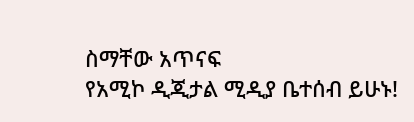ስማቸው አጥናፍ
የአሚኮ ዲጂታል ሚዲያ ቤተሰብ ይሁኑ!